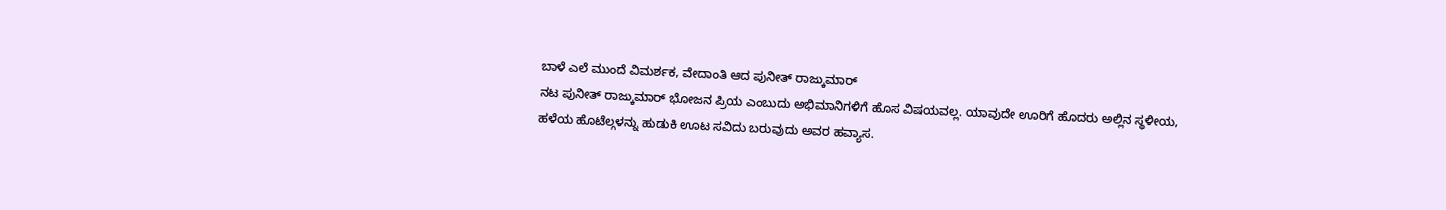ಬಾಳೆ ಎಲೆ ಮುಂದೆ ವಿಮರ್ಶಕ, ವೇದಾಂತಿ ಆದ ಪುನೀತ್ ರಾಜ್ಕುಮಾರ್
ನಟ ಪುನೀತ್ ರಾಜ್ಕುಮಾರ್ ಭೋಜನ ಪ್ರಿಯ ಎಂಬುದು ಅಭಿಮಾನಿಗಳಿಗೆ ಹೊಸ ವಿಷಯವಲ್ಲ. ಯಾವುದೇ ಊರಿಗೆ ಹೊದರು ಅಲ್ಲಿನ ಸ್ಥಳೀಯ, ಹಳೆಯ ಹೊಟೆಲ್ಗಳನ್ನು ಹುಡುಕಿ ಊಟ ಸವಿದು ಬರುವುದು ಅವರ ಹವ್ಯಾಸ.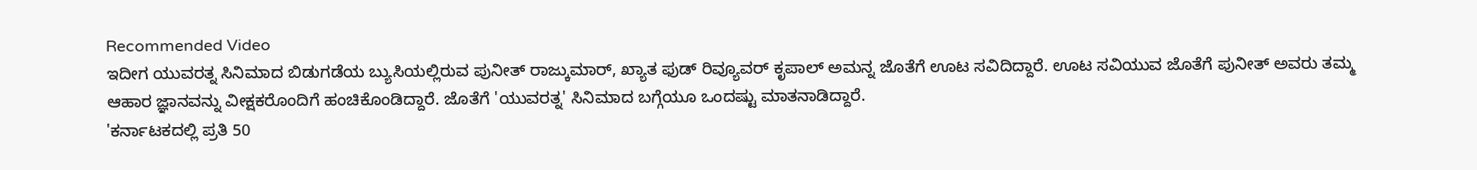Recommended Video
ಇದೀಗ ಯುವರತ್ನ ಸಿನಿಮಾದ ಬಿಡುಗಡೆಯ ಬ್ಯುಸಿಯಲ್ಲಿರುವ ಪುನೀತ್ ರಾಜ್ಕುಮಾರ್, ಖ್ಯಾತ ಫುಡ್ ರಿವ್ಯೂವರ್ ಕೃಪಾಲ್ ಅಮನ್ನ ಜೊತೆಗೆ ಊಟ ಸವಿದಿದ್ದಾರೆ. ಊಟ ಸವಿಯುವ ಜೊತೆಗೆ ಪುನೀತ್ ಅವರು ತಮ್ಮ ಆಹಾರ ಜ್ಞಾನವನ್ನು ವೀಕ್ಷಕರೊಂದಿಗೆ ಹಂಚಿಕೊಂಡಿದ್ದಾರೆ. ಜೊತೆಗೆ 'ಯುವರತ್ನ' ಸಿನಿಮಾದ ಬಗ್ಗೆಯೂ ಒಂದಷ್ಟು ಮಾತನಾಡಿದ್ದಾರೆ.
'ಕರ್ನಾಟಕದಲ್ಲಿ ಪ್ರತಿ 50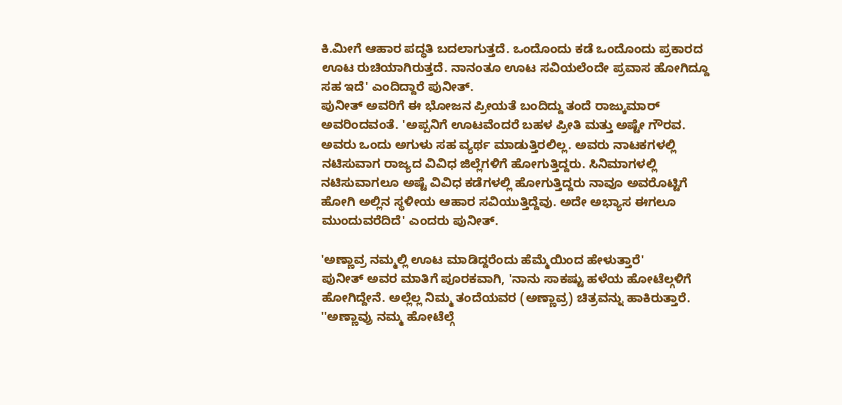ಕಿ.ಮೀಗೆ ಆಹಾರ ಪದ್ಧತಿ ಬದಲಾಗುತ್ತದೆ. ಒಂದೊಂದು ಕಡೆ ಒಂದೊಂದು ಪ್ರಕಾರದ ಊಟ ರುಚಿಯಾಗಿರುತ್ತದೆ. ನಾನಂತೂ ಊಟ ಸವಿಯಲೆಂದೇ ಪ್ರವಾಸ ಹೋಗಿದ್ದೂ ಸಹ ಇದೆ' ಎಂದಿದ್ದಾರೆ ಪುನೀತ್.
ಪುನೀತ್ ಅವರಿಗೆ ಈ ಭೋಜನ ಪ್ರೀಯತೆ ಬಂದಿದ್ದು ತಂದೆ ರಾಜ್ಕುಮಾರ್ ಅವರಿಂದವಂತೆ. 'ಅಪ್ಪನಿಗೆ ಊಟವೆಂದರೆ ಬಹಳ ಪ್ರೀತಿ ಮತ್ತು ಅಷ್ಟೇ ಗೌರವ. ಅವರು ಒಂದು ಅಗುಳು ಸಹ ವ್ಯರ್ಥ ಮಾಡುತ್ತಿರಲಿಲ್ಲ. ಅವರು ನಾಟಕಗಳಲ್ಲಿ ನಟಿಸುವಾಗ ರಾಜ್ಯದ ವಿವಿಧ ಜಿಲ್ಲೆಗಳಿಗೆ ಹೋಗುತ್ತಿದ್ದರು. ಸಿನಿಮಾಗಳಲ್ಲಿ ನಟಿಸುವಾಗಲೂ ಅಷ್ಟೆ ವಿವಿಧ ಕಡೆಗಳಲ್ಲಿ ಹೋಗುತ್ತಿದ್ದರು ನಾವೂ ಅವರೊಟ್ಟಿಗೆ ಹೋಗಿ ಅಲ್ಲಿನ ಸ್ಥಳೀಯ ಆಹಾರ ಸವಿಯುತ್ತಿದ್ದೆವು. ಅದೇ ಅಭ್ಯಾಸ ಈಗಲೂ ಮುಂದುವರೆದಿದೆ' ಎಂದರು ಪುನೀತ್.

'ಅಣ್ಣಾವ್ರ ನಮ್ಮಲ್ಲಿ ಊಟ ಮಾಡಿದ್ದರೆಂದು ಹೆಮ್ಮೆಯಿಂದ ಹೇಳುತ್ತಾರೆ'
ಪುನೀತ್ ಅವರ ಮಾತಿಗೆ ಪೂರಕವಾಗಿ, 'ನಾನು ಸಾಕಷ್ಟು ಹಳೆಯ ಹೋಟೆಲ್ಗಳಿಗೆ ಹೋಗಿದ್ದೇನೆ. ಅಲ್ಲೆಲ್ಲ ನಿಮ್ಮ ತಂದೆಯವರ (ಅಣ್ಣಾವ್ರ) ಚಿತ್ರವನ್ನು ಹಾಕಿರುತ್ತಾರೆ. ''ಅಣ್ಣಾವ್ರು ನಮ್ಮ ಹೋಟೆಲ್ಗೆ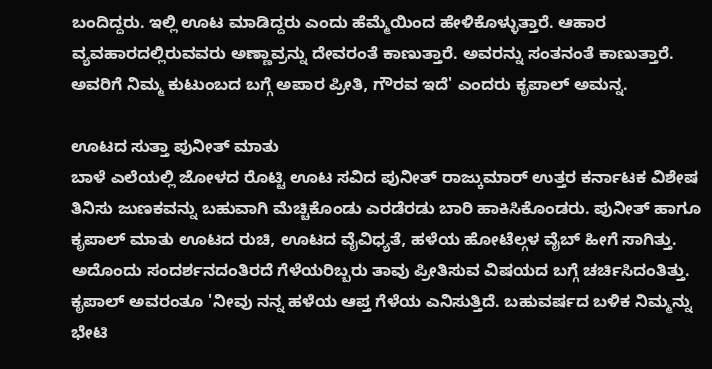ಬಂದಿದ್ದರು. ಇಲ್ಲಿ ಊಟ ಮಾಡಿದ್ದರು ಎಂದು ಹೆಮ್ಮೆಯಿಂದ ಹೇಳಿಕೊಳ್ಳುತ್ತಾರೆ. ಆಹಾರ ವ್ಯವಹಾರದಲ್ಲಿರುವವರು ಅಣ್ಣಾವ್ರನ್ನು ದೇವರಂತೆ ಕಾಣುತ್ತಾರೆ. ಅವರನ್ನು ಸಂತನಂತೆ ಕಾಣುತ್ತಾರೆ. ಅವರಿಗೆ ನಿಮ್ಮ ಕುಟುಂಬದ ಬಗ್ಗೆ ಅಪಾರ ಪ್ರೀತಿ, ಗೌರವ ಇದೆ' ಎಂದರು ಕೃಪಾಲ್ ಅಮನ್ನ.

ಊಟದ ಸುತ್ತಾ ಪುನೀತ್ ಮಾತು
ಬಾಳೆ ಎಲೆಯಲ್ಲಿ ಜೋಳದ ರೊಟ್ಟಿ ಊಟ ಸವಿದ ಪುನೀತ್ ರಾಜ್ಕುಮಾರ್ ಉತ್ತರ ಕರ್ನಾಟಕ ವಿಶೇಷ ತಿನಿಸು ಜುಣಕವನ್ನು ಬಹುವಾಗಿ ಮೆಚ್ಚಿಕೊಂಡು ಎರಡೆರಡು ಬಾರಿ ಹಾಕಿಸಿಕೊಂಡರು. ಪುನೀತ್ ಹಾಗೂ ಕೃಪಾಲ್ ಮಾತು ಊಟದ ರುಚಿ, ಊಟದ ವೈವಿಧ್ಯತೆ, ಹಳೆಯ ಹೋಟೆಲ್ಗಳ ವೈಬ್ ಹೀಗೆ ಸಾಗಿತ್ತು. ಅದೊಂದು ಸಂದರ್ಶನದಂತಿರದೆ ಗೆಳೆಯರಿಬ್ಬರು ತಾವು ಪ್ರೀತಿಸುವ ವಿಷಯದ ಬಗ್ಗೆ ಚರ್ಚಿಸಿದಂತಿತ್ತು. ಕೃಪಾಲ್ ಅವರಂತೂ 'ನೀವು ನನ್ನ ಹಳೆಯ ಆಪ್ತ ಗೆಳೆಯ ಎನಿಸುತ್ತಿದೆ. ಬಹುವರ್ಷದ ಬಳಿಕ ನಿಮ್ಮನ್ನು ಭೇಟಿ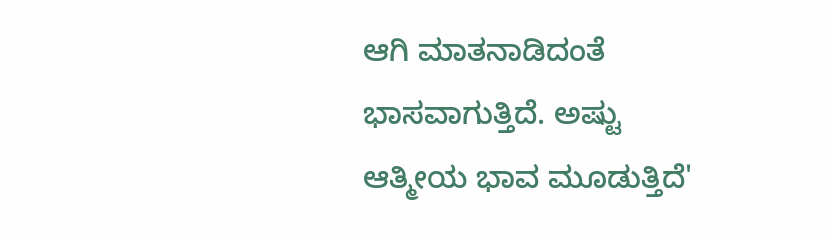ಆಗಿ ಮಾತನಾಡಿದಂತೆ ಭಾಸವಾಗುತ್ತಿದೆ. ಅಷ್ಟು ಆತ್ಮೀಯ ಭಾವ ಮೂಡುತ್ತಿದೆ'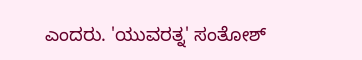ಎಂದರು. 'ಯುವರತ್ನ' ಸಂತೋಶ್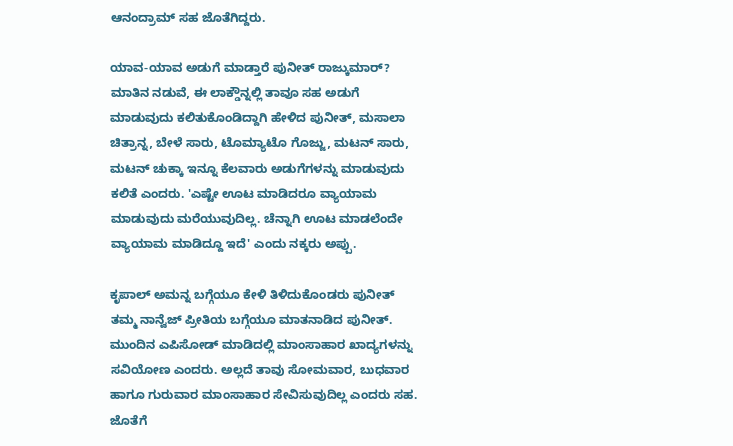ಆನಂದ್ರಾಮ್ ಸಹ ಜೊತೆಗಿದ್ದರು.

ಯಾವ-ಯಾವ ಅಡುಗೆ ಮಾಡ್ತಾರೆ ಪುನೀತ್ ರಾಜ್ಕುಮಾರ್?
ಮಾತಿನ ನಡುವೆ, ಈ ಲಾಕ್ಡೌನ್ನಲ್ಲಿ ತಾವೂ ಸಹ ಅಡುಗೆ ಮಾಡುವುದು ಕಲಿತುಕೊಂಡಿದ್ದಾಗಿ ಹೇಳಿದ ಪುನೀತ್, ಮಸಾಲಾ ಚಿತ್ರಾನ್ನ, ಬೇಳೆ ಸಾರು, ಟೊಮ್ಯಾಟೊ ಗೊಜ್ಜು, ಮಟನ್ ಸಾರು, ಮಟನ್ ಚುಕ್ಕಾ ಇನ್ನೂ ಕೆಲವಾರು ಅಡುಗೆಗಳನ್ನು ಮಾಡುವುದು ಕಲಿತೆ ಎಂದರು. 'ಎಷ್ಟೇ ಊಟ ಮಾಡಿದರೂ ವ್ಯಾಯಾಮ ಮಾಡುವುದು ಮರೆಯುವುದಿಲ್ಲ. ಚೆನ್ನಾಗಿ ಊಟ ಮಾಡಲೆಂದೇ ವ್ಯಾಯಾಮ ಮಾಡಿದ್ದೂ ಇದೆ' ಎಂದು ನಕ್ಕರು ಅಪ್ಪು.

ಕೃಪಾಲ್ ಅಮನ್ನ ಬಗ್ಗೆಯೂ ಕೇಳಿ ತಿಳಿದುಕೊಂಡರು ಪುನೀತ್
ತಮ್ಮ ನಾನ್ವೆಜ್ ಪ್ರೀತಿಯ ಬಗ್ಗೆಯೂ ಮಾತನಾಡಿದ ಪುನೀತ್. ಮುಂದಿನ ಎಪಿಸೋಡ್ ಮಾಡಿದಲ್ಲಿ ಮಾಂಸಾಹಾರ ಖಾದ್ಯಗಳನ್ನು ಸವಿಯೋಣ ಎಂದರು. ಅಲ್ಲದೆ ತಾವು ಸೋಮವಾರ, ಬುಧವಾರ ಹಾಗೂ ಗುರುವಾರ ಮಾಂಸಾಹಾರ ಸೇವಿಸುವುದಿಲ್ಲ ಎಂದರು ಸಹ. ಜೊತೆಗೆ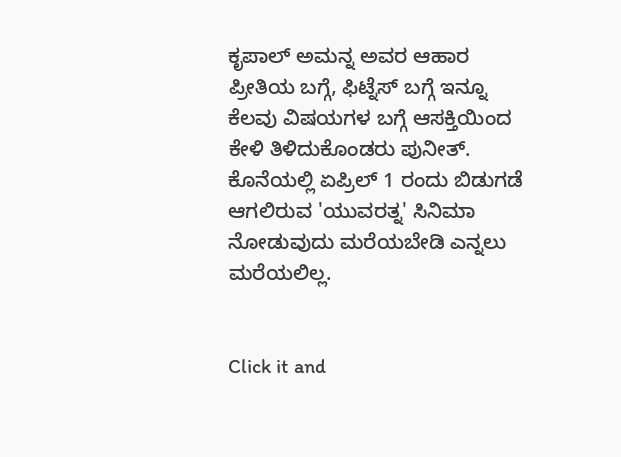ಕೃಪಾಲ್ ಅಮನ್ನ ಅವರ ಆಹಾರ ಪ್ರೀತಿಯ ಬಗ್ಗೆ, ಫಿಟ್ನೆಸ್ ಬಗ್ಗೆ ಇನ್ನೂ ಕೆಲವು ವಿಷಯಗಳ ಬಗ್ಗೆ ಆಸಕ್ತಿಯಿಂದ ಕೇಳಿ ತಿಳಿದುಕೊಂಡರು ಪುನೀತ್. ಕೊನೆಯಲ್ಲಿ ಏಪ್ರಿಲ್ 1 ರಂದು ಬಿಡುಗಡೆ ಆಗಲಿರುವ 'ಯುವರತ್ನ' ಸಿನಿಮಾ ನೋಡುವುದು ಮರೆಯಬೇಡಿ ಎನ್ನಲು ಮರೆಯಲಿಲ್ಲ.


Click it and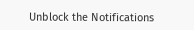Unblock the Notifications